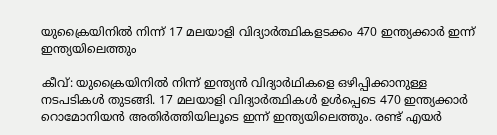യുക്രൈയിനില്‍ നിന്ന് 17 മലയാളി വിദ്യാര്‍ത്ഥികളടക്കം 470 ഇന്ത്യക്കാര്‍ ഇന്ന് ഇന്ത്യയിലെത്തും

കീവ്: യുക്രൈയിനില്‍ നിന്ന് ഇന്ത്യന്‍ വിദ്യാര്‍ഥികളെ ഒഴിപ്പിക്കാനുള്ള നടപടികള്‍ തുടങ്ങി. 17 മലയാളി വിദ്യാര്‍ത്ഥികള്‍ ഉള്‍പ്പെടെ 470 ഇന്ത്യക്കാര്‍ റൊമോനിയന്‍ അതിര്‍ത്തിയിലൂടെ ഇന്ന് ഇന്ത്യയിലെത്തും. രണ്ട് എയര്‍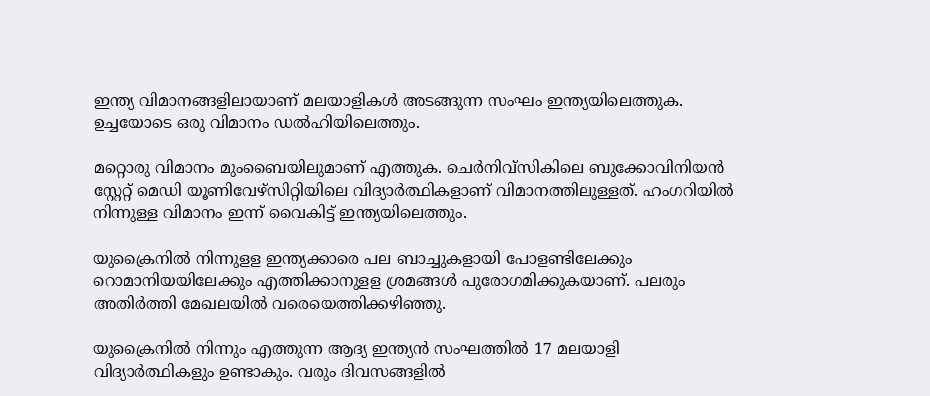ഇന്ത്യ വിമാനങ്ങളിലായാണ് മലയാളികള്‍ അടങ്ങുന്ന സംഘം ഇന്ത്യയിലെത്തുക. ഉച്ചയോടെ ഒരു വിമാനം ഡല്‍ഹിയിലെത്തും.

മറ്റൊരു വിമാനം മുംബൈയിലുമാണ് എത്തുക. ചെര്‍നിവ്‌സികിലെ ബുക്കോവിനിയന്‍ സ്റ്റേറ്റ് മെഡി യൂണിവേഴ്സിറ്റിയിലെ വിദ്യാര്‍ത്ഥികളാണ് വിമാനത്തിലുള്ളത്. ഹംഗറിയില്‍ നിന്നുള്ള വിമാനം ഇന്ന് വൈകിട്ട് ഇന്ത്യയിലെത്തും.

യുക്രൈനില്‍ നിന്നുളള ഇന്ത്യക്കാരെ പല ബാച്ചുകളായി പോളണ്ടിലേക്കും റൊമാനിയയിലേക്കും എത്തിക്കാനുളള ശ്രമങ്ങള്‍ പുരോഗമിക്കുകയാണ്. പലരും അതിര്‍ത്തി മേഖലയില്‍ വരെയെത്തിക്കഴിഞ്ഞു.

യുക്രൈനില്‍ നിന്നും എത്തുന്ന ആദ്യ ഇന്ത്യന്‍ സംഘത്തില്‍ 17 മലയാളി വിദ്യാര്‍ത്ഥികളും ഉണ്ടാകും. വരും ദിവസങ്ങളില്‍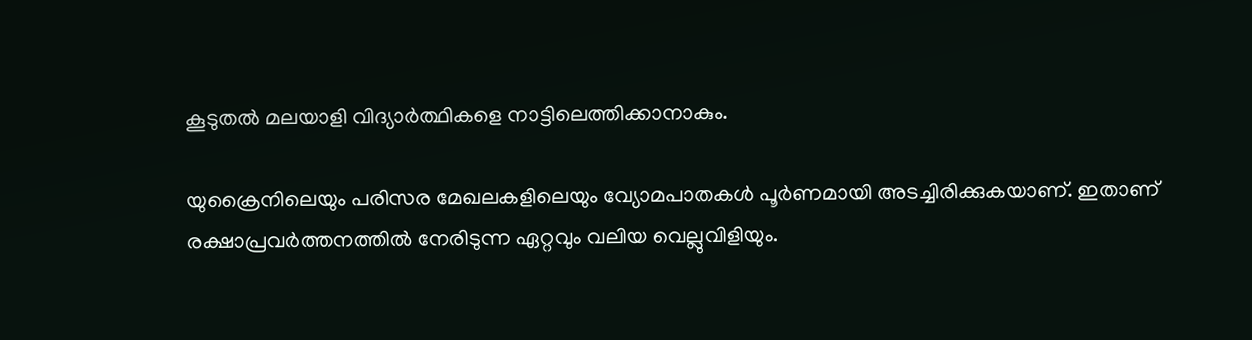കൂടുതല്‍ മലയാളി വിദ്യാര്‍ത്ഥികളെ നാട്ടിലെത്തിക്കാനാകും.

യുക്രൈനിലെയും പരിസര മേഖലകളിലെയും വ്യോമപാതകള്‍ പൂര്‍ണമായി അടച്ചിരിക്കുകയാണ്. ഇതാണ് രക്ഷാപ്രവര്‍ത്തനത്തില്‍ നേരിടുന്ന ഏറ്റവും വലിയ വെല്ലുവിളിയും.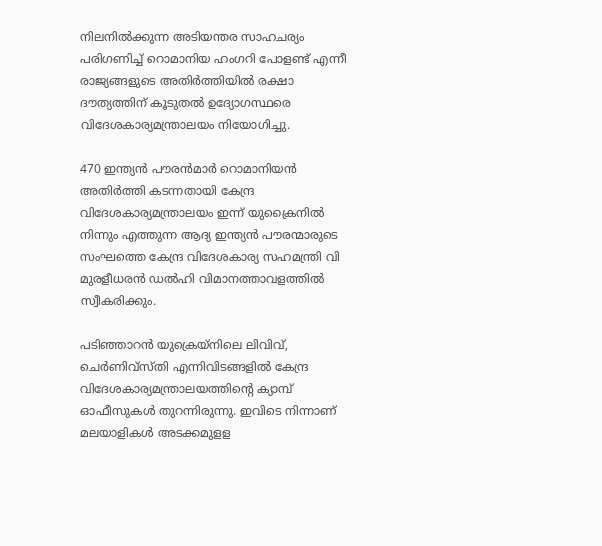നിലനില്‍ക്കുന്ന അടിയന്തര സാഹചര്യം പരിഗണിച്ച് റൊമാനിയ ഹംഗറി പോളണ്ട് എന്നീ രാജ്യങ്ങളുടെ അതിര്‍ത്തിയില്‍ രക്ഷാ ദൗത്യത്തിന് കൂടുതല്‍ ഉദ്യോഗസ്ഥരെ വിദേശകാര്യമന്ത്രാലയം നിയോഗിച്ചു.

470 ഇന്ത്യന്‍ പൗരന്‍മാര്‍ റൊമാനിയന്‍ അതിര്‍ത്തി കടന്നതായി കേന്ദ്ര വിദേശകാര്യമന്ത്രാലയം ഇന്ന് യുക്രൈനില്‍ നിന്നും എത്തുന്ന ആദ്യ ഇന്ത്യന്‍ പൗരന്മാരുടെ സംഘത്തെ കേന്ദ്ര വിദേശകാര്യ സഹമന്ത്രി വി മുരളീധരന്‍ ഡല്‍ഹി വിമാനത്താവളത്തില്‍ സ്വീകരിക്കും.

പടിഞ്ഞാറന്‍ യുക്രെയ്നിലെ ലിവിവ്, ചെര്‍ണിവ്സ്തി എന്നിവിടങ്ങളില്‍ കേന്ദ്ര വിദേശകാര്യമന്ത്രാലയത്തിന്റെ ക്യാമ്പ് ഓഫീസുകള്‍ തുറന്നിരുന്നു. ഇവിടെ നിന്നാണ് മലയാളികള്‍ അടക്കമുളള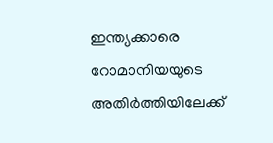ഇന്ത്യക്കാരെ റോമാനിയയുടെ അതിര്‍ത്തിയിലേക്ക്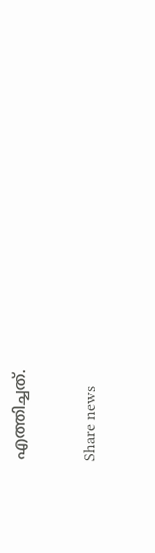എത്തിച്ചത്.

Share news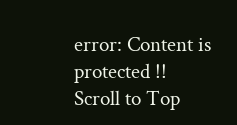error: Content is protected !!
Scroll to Top